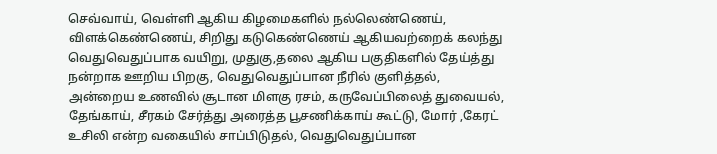செவ்வாய், வெள்ளி ஆகிய கிழமைகளில் நல்லெண்ணெய், விளக்கெண்ணெய், சிறிது கடுகெண்ணெய் ஆகியவற்றைக் கலந்து வெதுவெதுப்பாக வயிறு, முதுகு,தலை ஆகிய பகுதிகளில் தேய்த்து நன்றாக ஊறிய பிறகு, வெதுவெதுப்பான நீரில் குளித்தல், அன்றைய உணவில் சூடான மிளகு ரசம், கருவேப்பிலைத் துவையல், தேங்காய், சீரகம் சேர்த்து அரைத்த பூசணிக்காய் கூட்டு, மோர் ,கேரட் உசிலி என்ற வகையில் சாப்பிடுதல், வெதுவெதுப்பான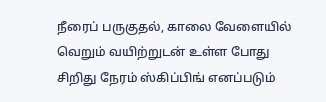நீரைப் பருகுதல், காலை வேளையில் வெறும் வயிற்றுடன் உள்ள போது சிறிது நேரம் ஸ்கிப்பிங் எனப்படும்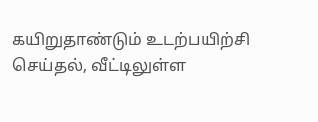கயிறுதாண்டும் உடற்பயிற்சி செய்தல், வீட்டிலுள்ள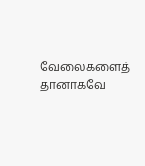வேலைகளைத் தானாகவே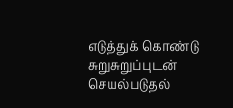எடுத்துக் கொண்டு சுறுசுறுப்புடன் செயல்படுதல்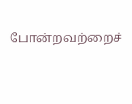போன்றவற்றைச்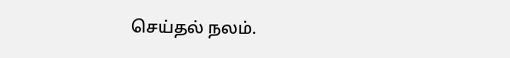செய்தல் நலம்.